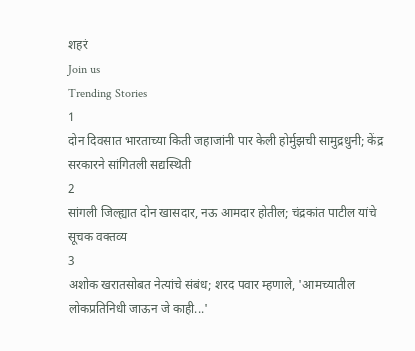शहरं
Join us
Trending Stories
1
दोन दिवसात भारताच्या किती जहाजांनी पार केली होर्मुझची सामुद्रधुनी; केंद्र सरकारने सांगितली सद्यस्थिती
2
सांगली जिल्ह्यात दोन खासदार, नऊ आमदार होतील; चंद्रकांत पाटील यांचे सूचक वक्तव्य
3
अशोक खरातसोबत नेत्यांचे संबंध; शरद पवार म्हणाले, 'आमच्यातील लोकप्रतिनिधी जाऊन जे काही...'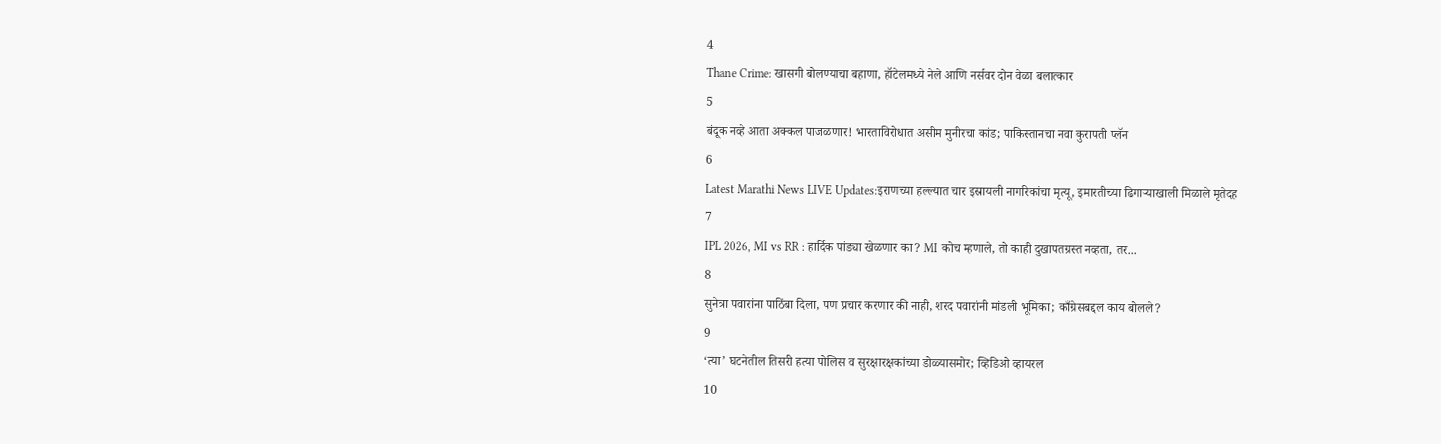4
Thane Crime: खासगी बोलण्याचा बहाणा, हॉटेलमध्ये नेले आणि नर्सवर दोन वेळा बलात्कार
5
बंदूक नव्हे आता अक्कल पाजळणार! भारताविरोधात असीम मुनीरचा कांड; पाकिस्तानचा नवा कुरापती प्लॅन
6
Latest Marathi News LIVE Updates:इराणच्या हल्ल्यात चार इस्रायली नागरिकांचा मृत्यू, इमारतीच्या ढिगाऱ्याखाली मिळाले मृतेदह
7
IPL 2026, MI vs RR : हार्दिक पांड्या खेळणार का? MI कोच म्हणाले, तो काही दुखापतग्रस्त नव्हता, तर...
8
सुनेत्रा पवारांना पाठिंबा दिला, पण प्रचार करणार की नाही, शरद पवारांनी मांडली भूमिका; काँग्रेसबद्दल काय बोलले?
9
‘त्या’ घटनेतील तिसरी हत्या पोलिस व सुरक्षारक्षकांच्या डोळ्यासमोर; व्हिडिओ व्हायरल
10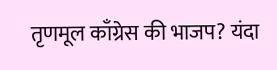तृणमूल काँग्रेस की भाजप? यंदा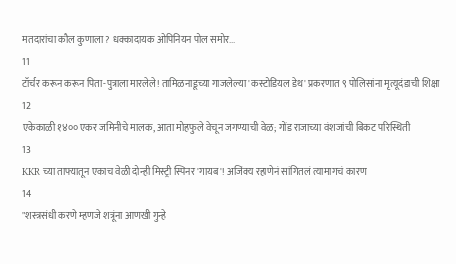मतदारांचा कौल कुणाला? धक्कादायक ओपिनियन पोल समोर...
11
टॉर्चर करून करून पिता-पुत्राला मारलेले! तामिळनाडूच्या गाजलेल्या 'कस्टोडियल डेथ' प्रकरणात ९ पोलिसांना मृत्यूदंडाची शिक्षा
12
एकेकाळी १४०० एकर जमिनीचे मालक, आता मोहफुले वेचून जगण्याची वेळ; गोंड राजाच्या वंशजांची बिकट परिस्थिती
13
KKR च्या ताफ्यातून एकाच वेळी दोन्ही मिस्ट्री स्पिनर 'गायब'! अजिंक्य रहाणेनं सांगितलं त्यामागचं कारण
14
"शस्त्रसंधी करणे म्हणजे शत्रूंना आणखी गुन्हे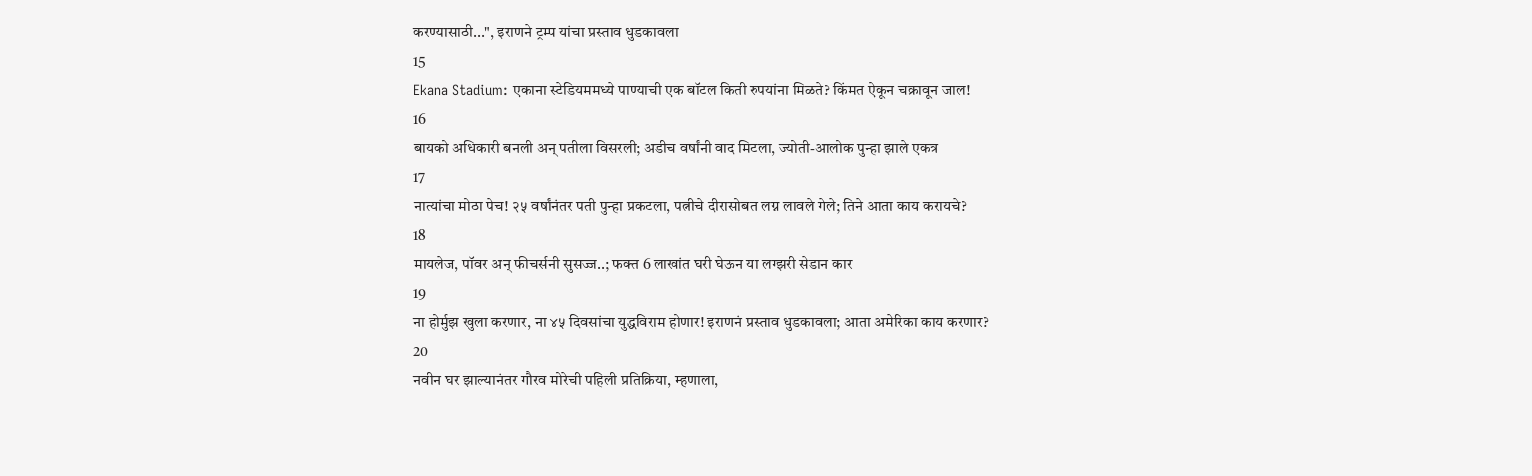करण्यासाठी...", इराणने ट्रम्प यांचा प्रस्ताव धुडकावला
15
Ekana Stadium: एकाना स्टेडियममध्ये पाण्याची एक बॉटल किती रुपयांना मिळते? किंमत ऐकून चक्रावून जाल!
16
बायको अधिकारी बनली अन् पतीला विसरली; अडीच वर्षांनी वाद मिटला, ज्योती-आलोक पुन्हा झाले एकत्र
17
नात्यांचा मोठा पेच! २५ वर्षांनंतर पती पुन्हा प्रकटला, पत्नीचे दीरासोबत लग्न लावले गेले; तिने आता काय करायचे?
18
मायलेज, पॉवर अन् फीचर्सनी सुसज्ज..; फक्त 6 लाखांत घरी घेऊन या लग्झरी सेडान कार
19
ना होर्मुझ खुला करणार, ना ४५ दिवसांचा युद्धविराम होणार! इराणनं प्रस्ताव धुडकावला; आता अमेरिका काय करणार?
20
नवीन घर झाल्यानंतर गौरव मोरेची पहिली प्रतिक्रिया, म्हणाला,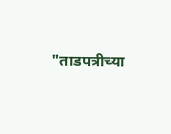"ताडपत्रीच्या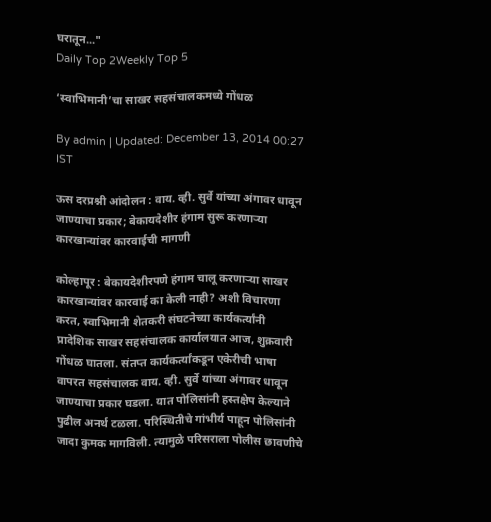घरातून..."
Daily Top 2Weekly Top 5

‘स्वाभिमानी’चा साखर सहसंचालकमध्ये गोंधळ

By admin | Updated: December 13, 2014 00:27 IST

ऊस दरप्रश्नी आंदोलन : वाय. व्ही. सुर्वे यांच्या अंगावर धावून जाण्याचा प्रकार; बेकायदेशीर हंगाम सुरू करणाऱ्या कारखान्यांवर कारवाईची मागणी

कोल्हापूर : बेकायदेशीरपणे हंगाम चालू करणाऱ्या साखर कारखान्यांवर कारवाई का केली नाही? अशी विचारणा करत, स्वाभिमानी शेतकरी संघटनेच्या कार्यकर्त्यांनी प्रादेशिक साखर सहसंचालक कार्यालयात आज, शुक्रवारी गोंधळ घातला. संतप्त कार्यकर्त्यांकडून एकेरीची भाषा वापरत सहसंचालक वाय. व्ही. सुर्वे यांच्या अंगावर धावून जाण्याचा प्रकार घडला. यात पोलिसांनी हस्तक्षेप केल्याने पुढील अनर्थ टळला. परिस्थितीचे गांभीर्य पाहून पोलिसांनी जादा कुमक मागविली. त्यामुळे परिसराला पोलीस छावणीचे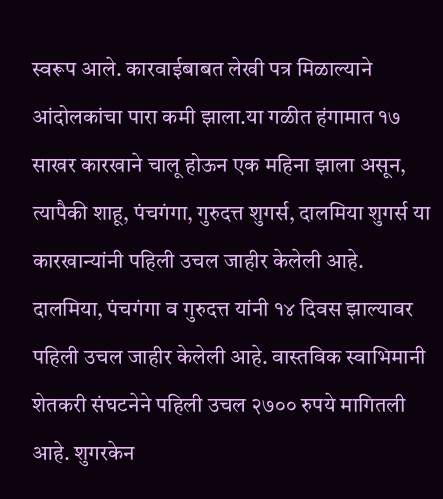स्वरूप आले. कारवाईबाबत लेखी पत्र मिळाल्याने आंदोलकांचा पारा कमी झाला.या गळीत हंगामात १७ साखर कारखाने चालू होऊन एक महिना झाला असून, त्यापैकी शाहू, पंचगंगा, गुरुदत्त शुगर्स, दालमिया शुगर्स या कारखान्यांनी पहिली उचल जाहीर केलेली आहे. दालमिया, पंचगंगा व गुरुदत्त यांनी १४ दिवस झाल्यावर पहिली उचल जाहीर केलेली आहे. वास्तविक स्वाभिमानी शेतकरी संघटनेने पहिली उचल २७०० रुपये मागितली आहे. शुगरकेन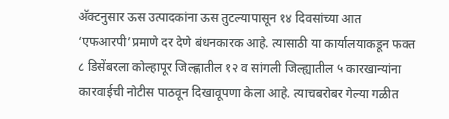अ‍ॅक्टनुसार ऊस उत्पादकांना ऊस तुटल्यापासून १४ दिवसांच्या आत ‘एफआरपी’प्रमाणे दर देणे बंधनकारक आहे. त्यासाठी या कार्यालयाकडून फक्त ८ डिसेंबरला कोल्हापूर जिल्ह्णातील १२ व सांगली जिल्ह्यातील ५ कारखान्यांना कारवाईची नोटीस पाठवून दिखावूपणा केला आहे. त्याचबरोबर गेल्या गळीत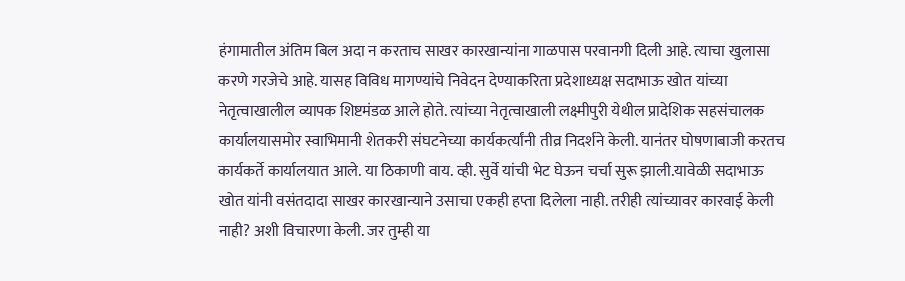हंगामातील अंतिम बिल अदा न करताच साखर कारखान्यांना गाळपास परवानगी दिली आहे. त्याचा खुलासा करणे गरजेचे आहे. यासह विविध मागण्यांचे निवेदन देण्याकरिता प्रदेशाध्यक्ष सदाभाऊ खोत यांच्या नेतृत्वाखालील व्यापक शिष्टमंडळ आले होते. त्यांच्या नेतृत्वाखाली लक्ष्मीपुरी येथील प्रादेशिक सहसंचालक कार्यालयासमोर स्वाभिमानी शेतकरी संघटनेच्या कार्यकर्त्यांनी तीव्र निदर्शने केली. यानंतर घोषणाबाजी करतच कार्यकर्ते कार्यालयात आले. या ठिकाणी वाय. व्ही. सुर्वे यांची भेट घेऊन चर्चा सुरू झाली.यावेळी सदाभाऊ खोत यांनी वसंतदादा साखर कारखान्याने उसाचा एकही हप्ता दिलेला नाही. तरीही त्यांच्यावर कारवाई केली नाही? अशी विचारणा केली. जर तुम्ही या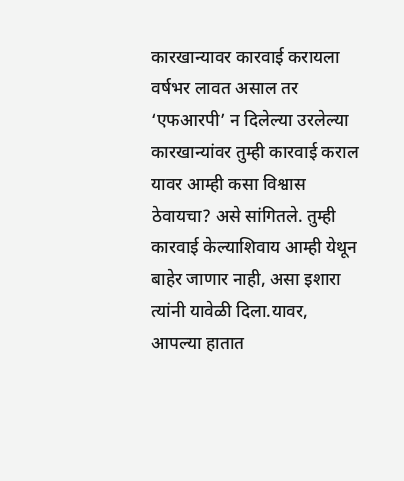कारखान्यावर कारवाई करायला वर्षभर लावत असाल तर ‘एफआरपी’ न दिलेल्या उरलेल्या कारखान्यांवर तुम्ही कारवाई कराल यावर आम्ही कसा विश्वास ठेवायचा? असे सांगितले. तुम्ही कारवाई केल्याशिवाय आम्ही येथून बाहेर जाणार नाही, असा इशारा त्यांनी यावेळी दिला.यावर, आपल्या हातात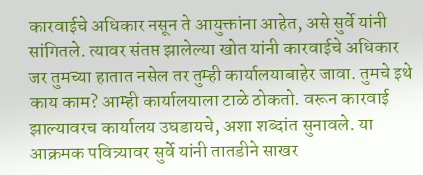कारवाईचे अधिकार नसून ते आयुक्तांना आहेत, असे सुर्वे यांनी सांगितले. त्यावर संतप्त झालेल्या खोत यांनी कारवाईचे अधिकार जर तुमच्या हातात नसेल तर तुम्ही कार्यालयाबाहेर जावा. तुमचे इथे काय काम? आम्ही कार्यालयाला टाळे ठोकतो. वरून कारवाई झाल्यावरच कार्यालय उघडायचे, अशा शब्दांत सुनावले. या आक्रमक पवित्र्यावर सुर्वे यांनी तातडीने साखर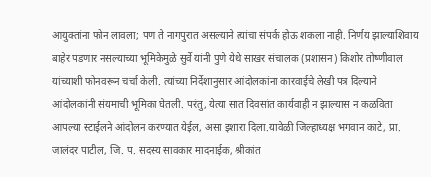आयुक्तांना फोन लावला; पण ते नागपुरात असल्याने त्यांचा संपर्क होऊ शकला नाही. निर्णय झाल्याशिवाय बाहेर पडणार नसल्याच्या भूमिकेमुळे सुर्वे यांनी पुणे येथे साखर संचालक (प्रशासन) किशोर तोष्णीवाल यांच्याशी फोनवरून चर्चा केली. त्यांच्या निर्देशानुसार आंदोलकांना कारवाईचे लेखी पत्र दिल्याने आंदोलकांनी संयमाची भूमिका घेतली. परंतु, येत्या सात दिवसांत कार्यवाही न झाल्यास न कळविता आपल्या स्टाईलने आंदोलन करण्यात येईल, असा इशारा दिला.यावेळी जिल्हाध्यक्ष भगवान काटे, प्रा. जालंदर पाटील, जि. प. सदस्य सावकार मादनाईक, श्रीकांत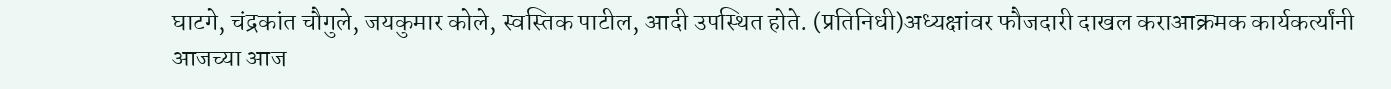घाटगे, चंद्रकांत चौगुले, जयकुमार कोले, स्वस्तिक पाटील, आदी उपस्थित होते. (प्रतिनिधी)अध्यक्षांवर फौजदारी दाखल कराआक्रमक कार्यकर्त्यांनी आजच्या आज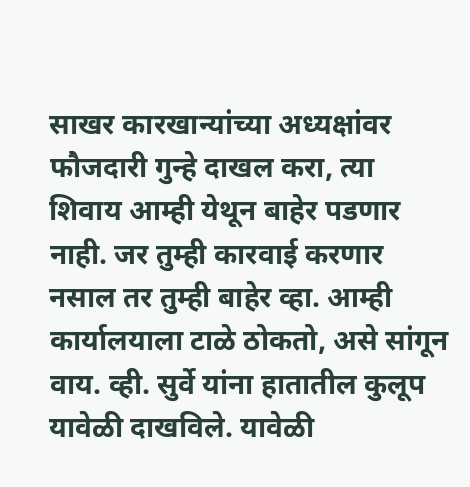साखर कारखान्यांच्या अध्यक्षांवर फौजदारी गुन्हे दाखल करा, त्या शिवाय आम्ही येथून बाहेर पडणार नाही. जर तुम्ही कारवाई करणार नसाल तर तुम्ही बाहेर व्हा. आम्ही कार्यालयाला टाळे ठोकतो, असे सांगून वाय. व्ही. सुर्वे यांना हातातील कुलूप यावेळी दाखविले. यावेळी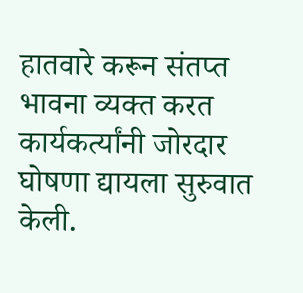हातवारे करून संतप्त भावना व्यक्त करत कार्यकर्त्यांनी जोरदार घोषणा द्यायला सुरुवात केली.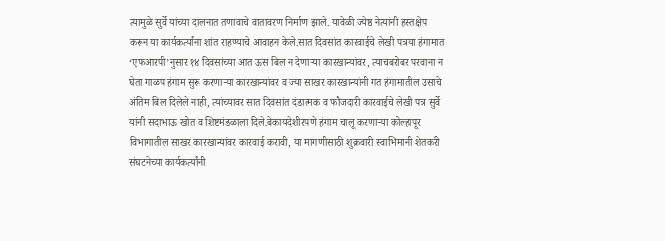त्यामुळे सुर्वे यांच्या दालनात तणावाचे वातावरण निर्माण झाले. यावेळी ज्येष्ठ नेत्यांनी हस्तक्षेप करून या कार्यकर्त्यांना शांत राहण्याचे आवाहन केले.सात दिवसांत कारवाईचे लेखी पत्रया हंगामात ‘एफआरपी’नुसार १४ दिवसांच्या आत ऊस बिल न देणाऱ्या कारखान्यांवर, त्याचबरोबर परवाना न घेता गाळप हंगाम सुरू करणाऱ्या कारखान्यांवर व ज्या साखर कारखान्यांनी गत हंगामातील उसाचे अंतिम बिल दिलेले नाही, त्यांच्यावर सात दिवसांत दंडात्मक व फौजदारी कारवाईचे लेखी पत्र सुर्वे यांनी सदाभाऊ खोत व शिष्टमंडळाला दिले.बेकायदेशीरपणे हंगाम चालू करणाऱ्या कोल्हापूर विभागातील साखर कारखान्यांवर कारवाई करावी, या मागणीसाठी शुक्रवारी स्वाभिमानी शेतकरी संघटनेच्या कार्यकर्त्यांनी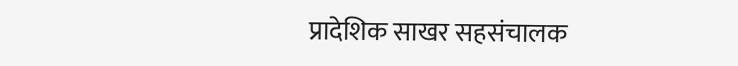प्रादेशिक साखर सहसंचालक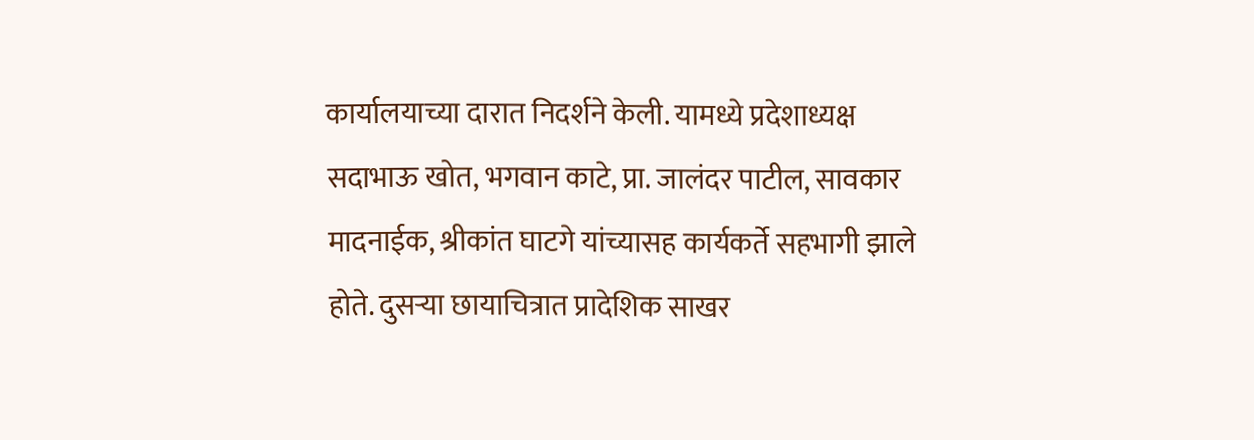कार्यालयाच्या दारात निदर्शने केली. यामध्ये प्रदेशाध्यक्ष सदाभाऊ खोत, भगवान काटे, प्रा. जालंदर पाटील, सावकार मादनाईक, श्रीकांत घाटगे यांच्यासह कार्यकर्ते सहभागी झाले होते. दुसऱ्या छायाचित्रात प्रादेशिक साखर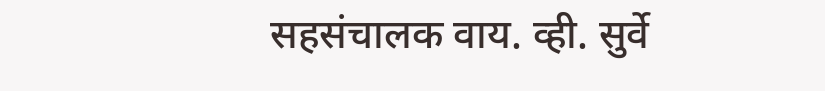सहसंचालक वाय. व्ही. सुर्वे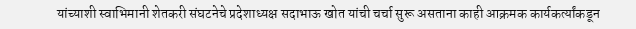यांच्याशी स्वाभिमानी शेतकरी संघटनेचे प्रदेशाध्यक्ष सदाभाऊ खोत यांची चर्चा सुरू असताना काही आक्रमक कार्यकर्त्यांकडून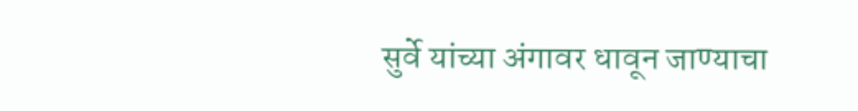सुर्वे यांच्या अंगावर धावून जाण्याचा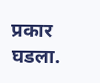प्रकार घडला.